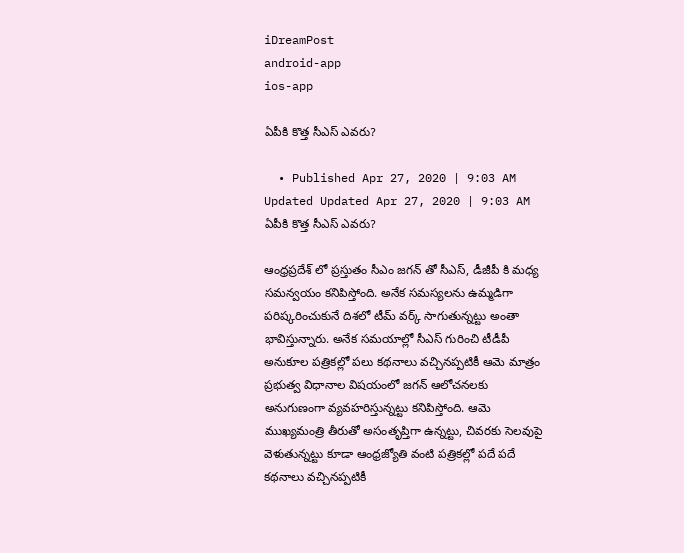iDreamPost
android-app
ios-app

ఏపీకి కొత్త సీఎస్ ఎవ‌రు?

  • Published Apr 27, 2020 | 9:03 AM Updated Updated Apr 27, 2020 | 9:03 AM
ఏపీకి కొత్త సీఎస్ ఎవ‌రు?

ఆంధ్ర‌ప్ర‌దేశ్ లో ప్ర‌స్తుతం సీఎం జ‌గ‌న్ తో సీఎస్, డీజీపీ కి మ‌ధ్య స‌మ‌న్వ‌యం క‌నిపిస్తోంది. అనేక స‌మ‌స్య‌ల‌ను ఉమ్మ‌డిగా ప‌రిష్క‌రించుకునే దిశ‌లో టీమ్ వ‌ర్క్ సాగుతున్న‌ట్టు అంతా భావిస్తున్నారు. అనేక స‌మ‌యాల్లో సీఎస్ గురించి టీడీపీ అనుకూల ప‌త్రిక‌ల్లో ప‌లు క‌థ‌నాలు వ‌చ్చిన‌ప్ప‌టికీ ఆమె మాత్రం ప్ర‌భుత్వ విధానాల విష‌యంలో జ‌గ‌న్ ఆలోచ‌న‌ల‌కు అనుగుణంగా వ్య‌వ‌హ‌రిస్తున్న‌ట్టు క‌నిపిస్తోంది. ఆమె ముఖ్యమంత్రి తీరుతో అసంతృప్తిగా ఉన్న‌ట్టు, చివ‌ర‌కు సెల‌వుపై వెళుతున్న‌ట్టు కూడా ఆంధ్ర‌జ్యోతి వంటి ప‌త్రిక‌ల్లో ప‌దే ప‌దే క‌థ‌నాలు వ‌చ్చిన‌ప్ప‌టికీ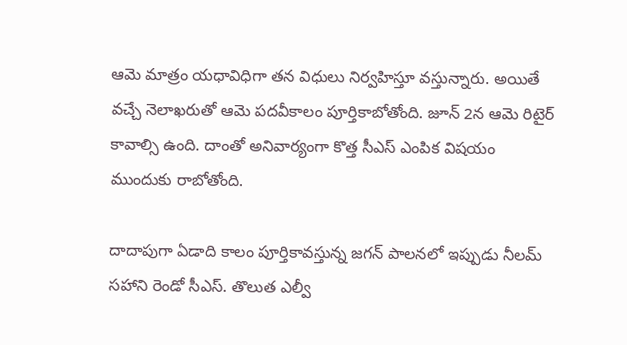ఆమె మాత్రం య‌ధావిధిగా త‌న విధులు నిర్వ‌హిస్తూ వ‌స్తున్నారు. అయితే వ‌చ్చే నెలాఖ‌రుతో ఆమె ప‌ద‌వీకాలం పూర్తికాబోతోంది. జూన్ 2న ఆమె రిటైర్ కావాల్సి ఉంది. దాంతో అనివార్యంగా కొత్త సీఎస్ ఎంపిక విష‌యం ముందుకు రాబోతోంది.

దాదాపుగా ఏడాది కాలం పూర్తికావ‌స్తున్న జ‌గ‌న్ పాల‌న‌లో ఇప్పుడు నీల‌మ్ స‌హాని రెండో సీఎస్. తొలుత ఎల్వీ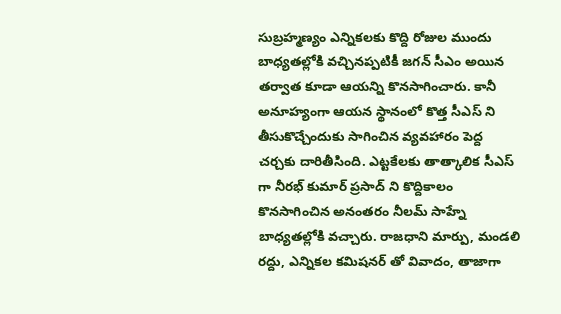సుబ్ర‌హ్మ‌ణ్యం ఎన్నిక‌ల‌కు కొద్ది రోజుల ముందు బాధ్య‌త‌ల్లోకి వ‌చ్చిన‌ప్ప‌టికీ జ‌గ‌న్ సీఎం అయిన త‌ర్వాత కూడా ఆయన్ని కొన‌సాగించారు. కానీ అనూహ్యంగా ఆయ‌న స్థానంలో కొత్త సీఎస్ ని తీసుకొచ్చేందుకు సాగించిన వ్య‌వ‌హారం పెద్ద చ‌ర్చ‌కు దారితీసింది. ఎట్ట‌కేల‌కు తాత్కాలిక సీఎస్ గా నీర‌భ్ కుమార్ ప్ర‌సాద్ ని కొద్దికాలం కొన‌సాగించిన అనంత‌రం నీల‌మ్ సాహ్నే బాధ్య‌త‌ల్లోకి వ‌చ్చారు. రాజ‌ధాని మార్పు, మండ‌లి ర‌ద్దు, ఎన్నిక‌ల క‌మిష‌నర్ తో వివాదం, తాజాగా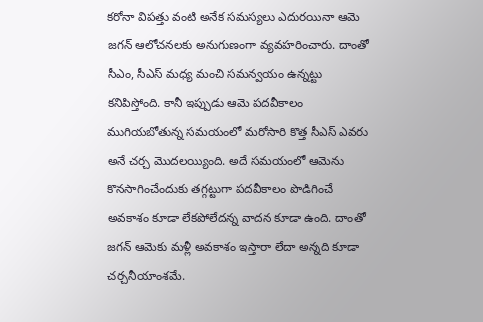క‌రోనా విప‌త్తు వంటి అనేక స‌మ‌స్య‌లు ఎదుర‌యినా ఆమె జ‌గ‌న్ ఆలోచ‌న‌ల‌కు అనుగుణంగా వ్య‌వ‌హ‌రించారు. దాంతో సీఎం, సీఎస్ మ‌ధ్య మంచి స‌మన్వ‌యం ఉన్న‌ట్టు క‌నిపిస్తోంది. కానీ ఇప్పుడు ఆమె ప‌ద‌వీకాలం ముగియ‌బోతున్న స‌మ‌యంలో మ‌రోసారి కొత్త సీఎస్ ఎవ‌రు అనే చ‌ర్చ మొద‌ల‌య్యింది. అదే స‌మయంలో ఆమెను కొన‌సాగించేందుకు త‌గ్గ‌ట్టుగా ప‌ద‌వీకాలం పొడిగించే అవ‌కాశం కూడా లేకపోలేద‌న్న వాద‌న కూడా ఉంది. దాంతో జ‌గ‌న్ ఆమెకు మ‌ళ్లీ అవ‌కాశం ఇస్తారా లేదా అన్న‌ది కూడా చ‌ర్చ‌నీయాంశ‌మే.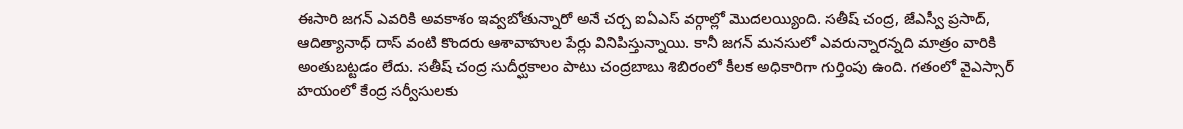ఈసారి జ‌గ‌న్ ఎవ‌రికి అవ‌కాశం ఇవ్వ‌బోతున్నారో అనే చ‌ర్చ ఐఏఎస్ వ‌ర్గాల్లో మొద‌ల‌య్యింది. స‌తీష్ చంద్ర‌, జేఎస్వీ ప్ర‌సాద్, ఆదిత్యానాధ్ దాస్ వంటి కొంద‌రు ఆశావాహుల పేర్లు వినిపిస్తున్నాయి. కానీ జ‌గ‌న్ మ‌న‌సులో ఎవ‌రున్నార‌న్న‌ది మాత్రం వారికి అంతుబ‌ట్ట‌డం లేదు. స‌తీష్ చంద్ర సుదీర్ఘ‌కాలం పాటు చంద్ర‌బాబు శిబిరంలో కీల‌క అధికారిగా గుర్తింపు ఉంది. గ‌తంలో వైఎస్సార్ హ‌యంలో కేంద్ర స‌ర్వీసుల‌కు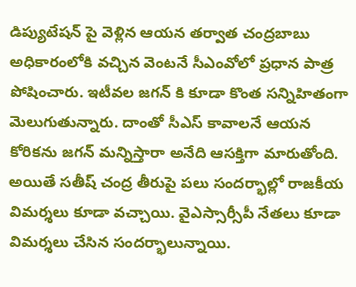డిప్యుటేష‌న్ పై వెళ్లిన ఆయన త‌ర్వాత చంద్ర‌బాబు అధికారంలోకి వ‌చ్చిన వెంట‌నే సీఎంవోలో ప్ర‌ధాన పాత్ర పోషించారు. ఇటీవ‌ల జ‌గ‌న్ కి కూడా కొంత స‌న్నిహితంగా మెలుగుతున్నారు. దాంతో సీఎస్ కావాల‌నే ఆయ‌న కోరిక‌ను జ‌గ‌న్ మన్నిస్తారా అనేది ఆస‌క్తిగా మారుతోంది. అయితే స‌తీష్ చంద్ర తీరుపై పలు సంద‌ర్భాల్లో రాజ‌కీయ విమ‌ర్శ‌లు కూడా వ‌చ్చాయి. వైఎస్సార్సీపీ నేత‌లు కూడా విమ‌ర్శ‌లు చేసిన సంద‌ర్భాలున్నాయి.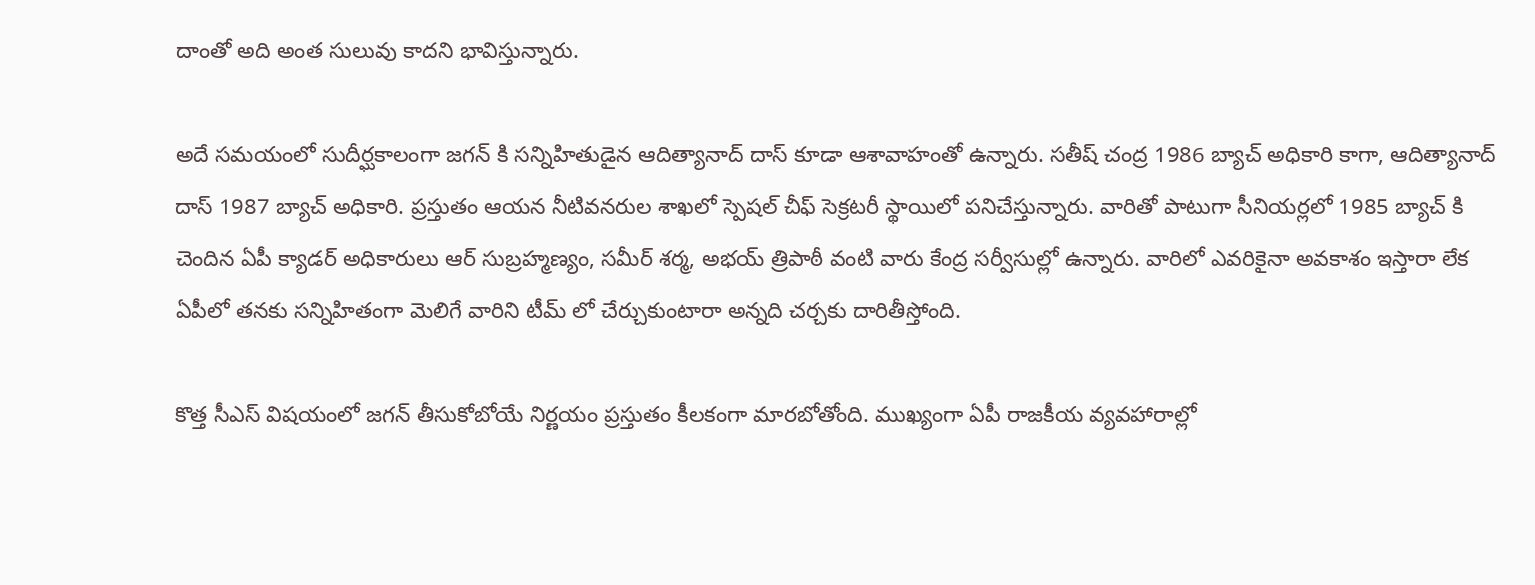దాంతో అది అంత సులువు కాద‌ని భావిస్తున్నారు.

అదే స‌మ‌యంలో సుదీర్ఘ‌కాలంగా జ‌గ‌న్ కి స‌న్నిహితుడైన ఆదిత్యానాద్ దాస్ కూడా ఆశావాహంతో ఉన్నారు. స‌తీష్ చంద్ర 1986 బ్యాచ్ అధికారి కాగా, ఆదిత్యానాద్ దాస్ 1987 బ్యాచ్ అధికారి. ప్ర‌స్తుతం ఆయ‌న నీటివ‌న‌రుల‌ శాఖ‌లో స్పెష‌ల్ చీఫ్ సెక్ర‌ట‌రీ స్థాయిలో ప‌నిచేస్తున్నారు. వారితో పాటుగా సీనియ‌ర్ల‌లో 1985 బ్యాచ్ కి చెందిన ఏపీ క్యాడ‌ర్ అధికారులు ఆర్ సుబ్ర‌హ్మ‌ణ్యం, స‌మీర్ శ‌ర్మ, అభ‌య్ త్రిపాఠీ వంటి వారు కేంద్ర స‌ర్వీసుల్లో ఉన్నారు. వారిలో ఎవ‌రికైనా అవ‌కాశం ఇస్తారా లేక ఏపీలో త‌న‌కు స‌న్నిహితంగా మెలిగే వారిని టీమ్ లో చేర్చుకుంటారా అన్న‌ది చ‌ర్చ‌కు దారితీస్తోంది.

కొత్త సీఎస్ విష‌యంలో జ‌గ‌న్ తీసుకోబోయే నిర్ణ‌యం ప్ర‌స్తుతం కీల‌కంగా మార‌బోతోంది. ముఖ్యంగా ఏపీ రాజ‌కీయ వ్య‌వ‌హారాల్లో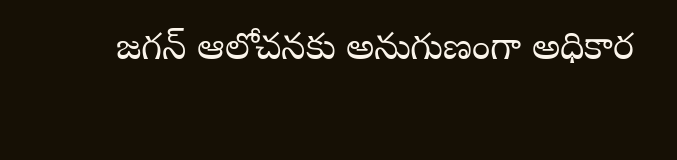జ‌గ‌న్ ఆలోచ‌న‌కు అనుగుణంగా అధికార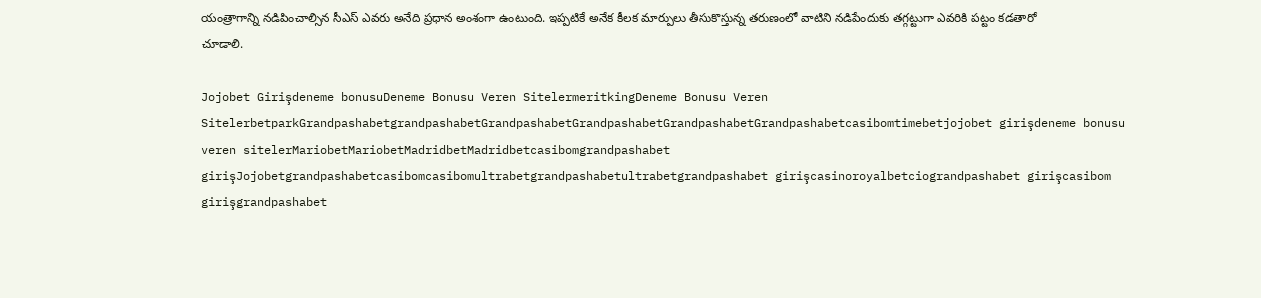యంత్రాగాన్ని న‌డిపించాల్సిన సీఎస్ ఎవ‌రు అనేది ప్ర‌ధాన అంశంగా ఉంటుంది. ఇప్ప‌టికే అనేక కీల‌క మార్పులు తీసుకొస్తున్న త‌రుణంలో వాటిని న‌డిపేందుకు త‌గ్గ‌ట్టుగా ఎవ‌రికి ప‌ట్టం క‌డ‌తారో చూడాలి.

Jojobet Girişdeneme bonusuDeneme Bonusu Veren SitelermeritkingDeneme Bonusu Veren SitelerbetparkGrandpashabetgrandpashabetGrandpashabetGrandpashabetGrandpashabetGrandpashabetcasibomtimebetjojobet girişdeneme bonusu veren sitelerMariobetMariobetMadridbetMadridbetcasibomgrandpashabet girişJojobetgrandpashabetcasibomcasibomultrabetgrandpashabetultrabetgrandpashabet girişcasinoroyalbetciograndpashabet girişcasibom girişgrandpashabet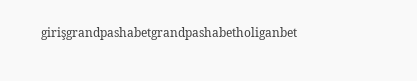girişgrandpashabetgrandpashabetholiganbet